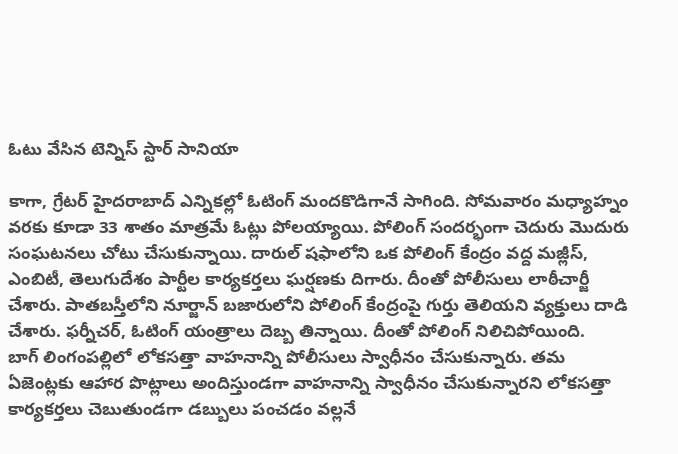ఓటు వేసిన టెన్నిస్ స్టార్ సానియా

కాగా, గ్రేటర్ హైదరాబాద్ ఎన్నికల్లో ఓటింగ్ మందకొడిగానే సాగింది. సోమవారం మధ్యాహ్నం వరకు కూడా 33 శాతం మాత్రమే ఓట్లు పోలయ్యాయి. పోలింగ్ సందర్భంగా చెదురు మొదురు సంఘటనలు చోటు చేసుకున్నాయి. దారుల్ షఫాలోని ఒక పోలింగ్ కేంద్రం వద్ద మజ్లీస్, ఎంబిటీ, తెలుగుదేశం పార్టీల కార్యకర్తలు ఘర్షణకు దిగారు. దీంతో పోలీసులు లాఠీచార్జీ చేశారు. పాతబస్తీలోని నూర్జాన్ బజారులోని పోలింగ్ కేంద్రంపై గుర్తు తెలియని వ్యక్తులు దాడి చేశారు. ఫర్నీచర్, ఓటింగ్ యంత్రాలు దెబ్బ తిన్నాయి. దీంతో పోలింగ్ నిలిచిపోయింది.
బాగ్ లింగంపల్లిలో లోకసత్తా వాహనాన్ని పోలీసులు స్వాధీనం చేసుకున్నారు. తమ ఏజెంట్లకు ఆహార పొట్లాలు అందిస్తుండగా వాహనాన్ని స్వాధీనం చేసుకున్నారని లోకసత్తా కార్యకర్తలు చెబుతుండగా డబ్బులు పంచడం వల్లనే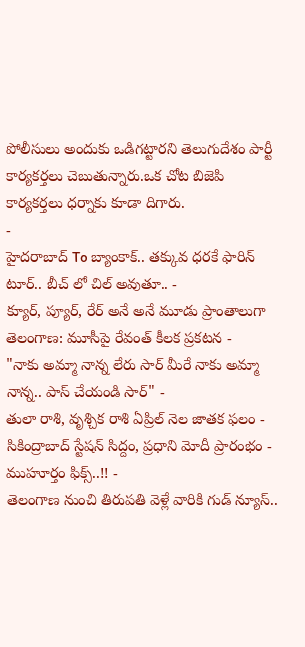పోలీసులు అందుకు ఒడిగట్టారని తెలుగుదేశం పార్టీ కార్యకర్తలు చెబుతున్నారు.ఒక చోట బిజెపి కార్యకర్తలు ధర్నాకు కూడా దిగారు.
-
హైదరాబాద్ To బ్యాంకాక్.. తక్కువ ధరకే ఫారిన్ టూర్.. బీచ్ లో చిల్ అవుతూ.. -
క్యూర్, ప్యూర్, రేర్ అనే అనే మూడు ప్రాంతాలుగా తెలంగాణ: మూసీపై రేవంత్ కీలక ప్రకటన -
"నాకు అమ్మా నాన్న లేరు సార్ మీరే నాకు అమ్మా నాన్న.. పాస్ చేయండి సార్" -
తులా రాశి, వృశ్చిక రాశి ఏప్రిల్ నెల జాతక ఫలం -
సికింద్రాబాద్ స్టేషన్ సిద్దం, ప్రధాని మోదీ ప్రారంభం - ముహూర్తం ఫిక్స్..!! -
తెలంగాణ నుంచి తిరుపతి వెళ్లే వారికి గుడ్ న్యూస్..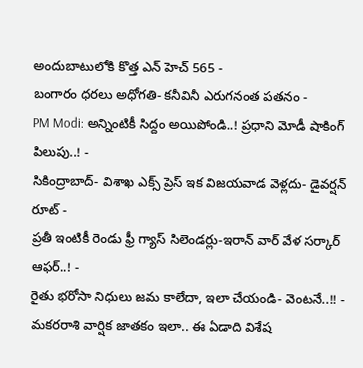అందుబాటులోకి కొత్త ఎన్ హెచ్ 565 -
బంగారం ధరలు అధోగతి- కనీవినీ ఎరుగనంత పతనం -
PM Modi: అన్నింటికీ సిద్దం అయిపోండి..! ప్రధాని మోడీ షాకింగ్ పిలుపు..! -
సికింద్రాబాద్- విశాఖ ఎక్స్ ప్రెస్ ఇక విజయవాడ వెళ్లదు- డైవర్షన్ రూట్ -
ప్రతీ ఇంటికీ రెండు ఫ్రీ గ్యాస్ సిలెండర్లు-ఇరాన్ వార్ వేళ సర్కార్ ఆఫర్..! -
రైతు భరోసా నిధులు జమ కాలేదా, ఇలా చేయండి- వెంటనే..!! -
మకరరాశి వార్షిక జాతకం ఇలా.. ఈ ఏడాది విశేష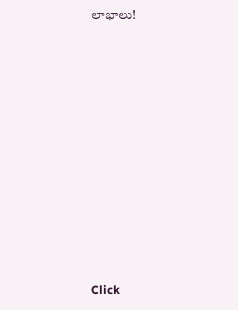లాభాలు!












Click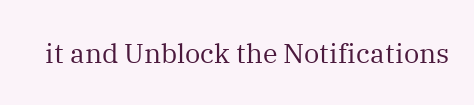it and Unblock the Notifications